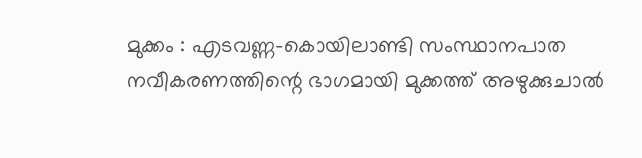മുക്കം : എടവണ്ണ-കൊയിലാണ്ടി സംസ്ഥാനപാത നവീകരണത്തിന്റെ ഭാഗമായി മുക്കത്ത് അഴുക്കുചാൽ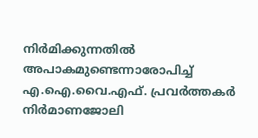നിർമിക്കുന്നതിൽ അപാകമുണ്ടെന്നാരോപിച്ച് എ.ഐ.വൈ.എഫ്. പ്രവർത്തകർ നിർമാണജോലി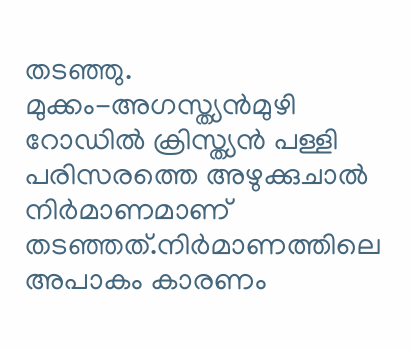തടഞ്ഞു.
മുക്കം-അഗസ്ത്യൻമുഴി റോഡിൽ ക്രിസ്ത്യൻ പള്ളി പരിസരത്തെ അഴുക്കുചാൽ നിർമാണമാണ് തടഞ്ഞത്.നിർമാണത്തിലെ അപാകം കാരണം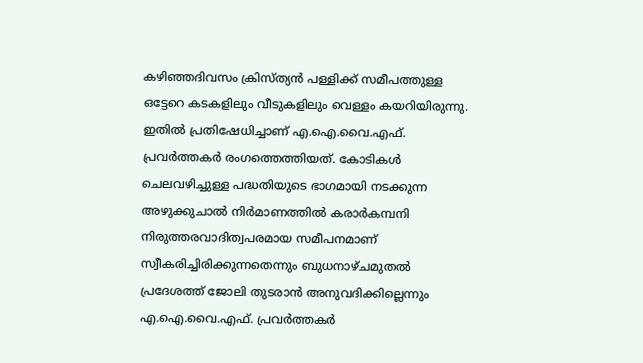കഴിഞ്ഞദിവസം ക്രിസ്ത്യൻ പള്ളിക്ക് സമീപത്തുള്ള ഒട്ടേറെ കടകളിലും വീടുകളിലും വെള്ളം കയറിയിരുന്നു.
ഇതിൽ പ്രതിഷേധിച്ചാണ് എ.ഐ.വൈ.എഫ്. പ്രവർത്തകർ രംഗത്തെത്തിയത്. കോടികൾ ചെലവഴിച്ചുള്ള പദ്ധതിയുടെ ഭാഗമായി നടക്കുന്ന അഴുക്കുചാൽ നിർമാണത്തിൽ കരാർകമ്പനി നിരുത്തരവാദിത്വപരമായ സമീപനമാണ് സ്വീകരിച്ചിരിക്കുന്നതെന്നും ബുധനാഴ്ചമുതൽ പ്രദേശത്ത് ജോലി തുടരാൻ അനുവദിക്കില്ലെന്നും എ.ഐ.വൈ.എഫ്. പ്രവർത്തകർ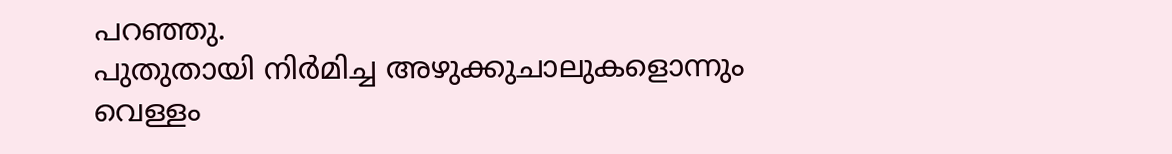പറഞ്ഞു.
പുതുതായി നിർമിച്ച അഴുക്കുചാലുകളൊന്നും വെള്ളം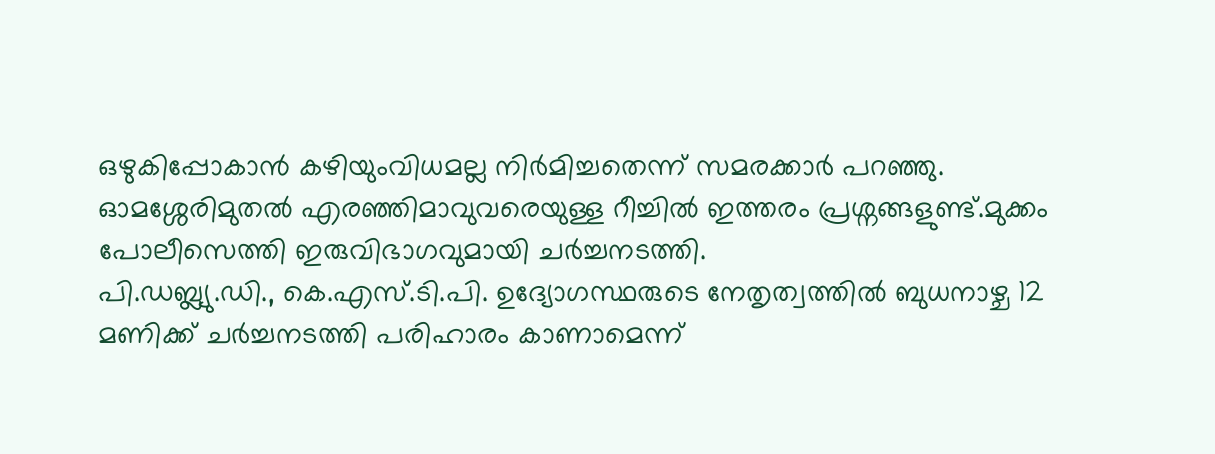ഒഴുകിപ്പോകാൻ കഴിയുംവിധമല്ല നിർമിച്ചതെന്ന് സമരക്കാർ പറഞ്ഞു. ഓമശ്ശേരിമുതൽ എരഞ്ഞിമാവുവരെയുള്ള റീച്ചിൽ ഇത്തരം പ്രശ്നങ്ങളുണ്ട്.മുക്കം പോലീസെത്തി ഇരുവിഭാഗവുമായി ചർച്ചനടത്തി.
പി.ഡബ്ല്യു.ഡി., കെ.എസ്.ടി.പി. ഉദ്യോഗസ്ഥരുടെ നേതൃത്വത്തിൽ ബുധനാഴ്ച 12 മണിക്ക് ചർച്ചനടത്തി പരിഹാരം കാണാമെന്ന്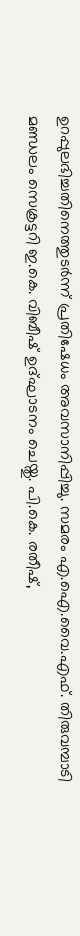ഉറപ്പുലഭിച്ചതിനെത്തുടർന്ന് പ്രതിഷേധം അവസാനിപ്പിച്ചു. സമരം എ.ഐ.വൈ.എഫ്. തിരുവമ്പാടി മണ്ഡലം സെക്രട്ടറി ഇ.കെ. വിബീഷ് ഉദ്ഘാടനം ചെയ്തു. പി.കെ. രതീഷ്,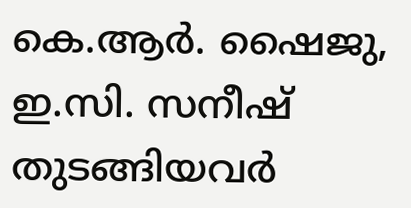കെ.ആർ. ഷൈജു, ഇ.സി. സനീഷ് തുടങ്ങിയവർ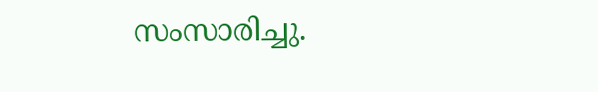സംസാരിച്ചു.